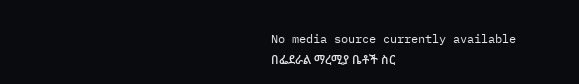No media source currently available
በፌደራል ማረሚያ ቤቶች ስር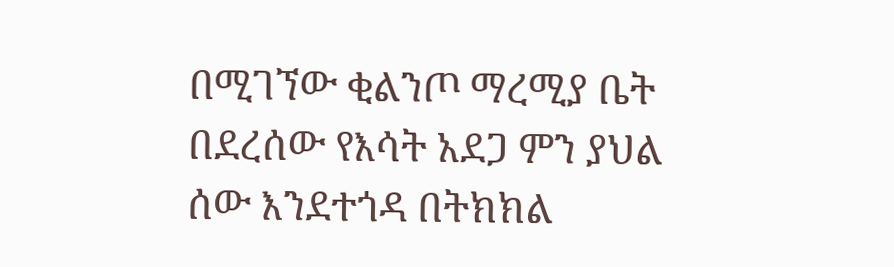በሚገኘው ቂልንጦ ማረሚያ ቤት በደረሰው የእሳት አደጋ ምን ያህል ሰው እንደተጎዳ በትክክል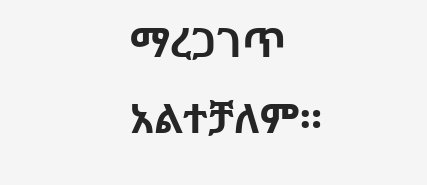ማረጋገጥ አልተቻለም።